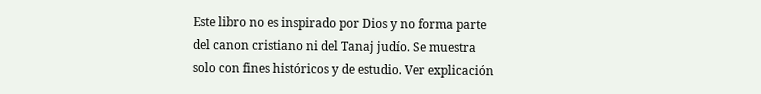Este libro no es inspirado por Dios y no forma parte del canon cristiano ni del Tanaj judío. Se muestra solo con fines históricos y de estudio. Ver explicación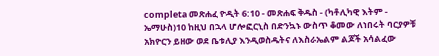completa መጽሐፈ ዮዲት 6:10 - መጽሐፍ ቅዱስ - (ካቶሊካዊ እትም - ኤማሁስ)10 ከዚህ በኋላ ሆሎፎርኒስ በድንኳኑ ውስጥ ቆመው ለነበሩት ባርያዎቹ አክዮርን ይዘው ወደ ቤቱሊያ እንዲወስዱትና ለእስራኤልም ልጆች አሳልፈው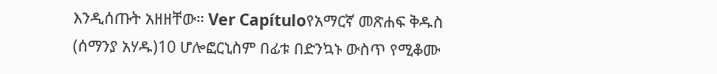እንዲሰጡት አዘዘቸው። Ver Capítuloየአማርኛ መጽሐፍ ቅዱስ (ሰማንያ አሃዱ)10 ሆሎፎርኒስም በፊቱ በድንኳኑ ውስጥ የሚቆሙ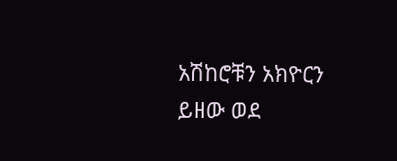አሽከሮቹን አክዮርን ይዘው ወደ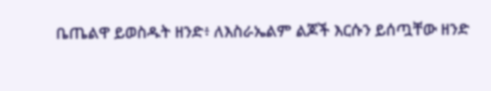ቤጤልዋ ይወስዱት ዘንድ፥ ለእስራኤልም ልጆች እርሱን ይሰጧቸው ዘንድ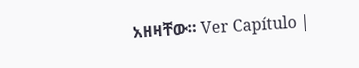አዘዛቸው። Ver Capítulo |